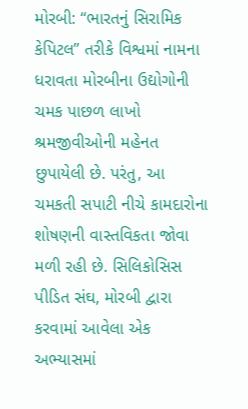મોરબી: “ભારતનું સિરામિક કેપિટલ” તરીકે વિશ્વમાં નામના ધરાવતા મોરબીના ઉદ્યોગોની ચમક પાછળ લાખો શ્રમજીવીઓની મહેનત છુપાયેલી છે. પરંતુ, આ ચમકતી સપાટી નીચે કામદારોના શોષણની વાસ્તવિકતા જોવા મળી રહી છે. સિલિકોસિસ પીડિત સંઘ, મોરબી દ્વારા કરવામાં આવેલા એક અભ્યાસમાં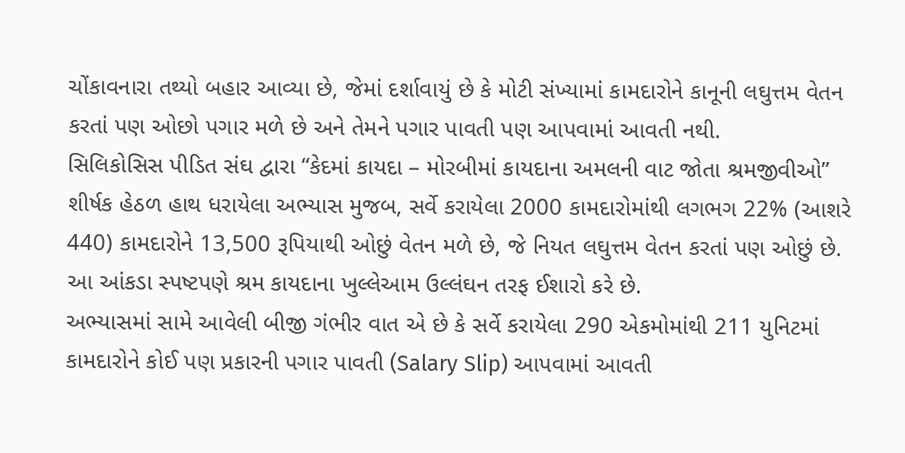ચોંકાવનારા તથ્યો બહાર આવ્યા છે, જેમાં દર્શાવાયું છે કે મોટી સંખ્યામાં કામદારોને કાનૂની લઘુત્તમ વેતન કરતાં પણ ઓછો પગાર મળે છે અને તેમને પગાર પાવતી પણ આપવામાં આવતી નથી.
સિલિકોસિસ પીડિત સંઘ દ્વારા “કેદમાં કાયદા – મોરબીમાં કાયદાના અમલની વાટ જોતા શ્રમજીવીઓ” શીર્ષક હેઠળ હાથ ધરાયેલા અભ્યાસ મુજબ, સર્વે કરાયેલા 2000 કામદારોમાંથી લગભગ 22% (આશરે 440) કામદારોને 13,500 રૂપિયાથી ઓછું વેતન મળે છે, જે નિયત લઘુત્તમ વેતન કરતાં પણ ઓછું છે. આ આંકડા સ્પષ્ટપણે શ્રમ કાયદાના ખુલ્લેઆમ ઉલ્લંઘન તરફ ઈશારો કરે છે.
અભ્યાસમાં સામે આવેલી બીજી ગંભીર વાત એ છે કે સર્વે કરાયેલા 290 એકમોમાંથી 211 યુનિટમાં કામદારોને કોઈ પણ પ્રકારની પગાર પાવતી (Salary Slip) આપવામાં આવતી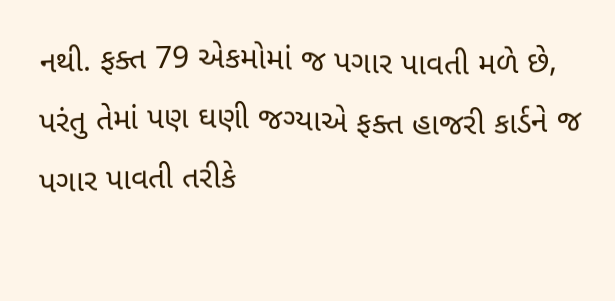નથી. ફક્ત 79 એકમોમાં જ પગાર પાવતી મળે છે, પરંતુ તેમાં પણ ઘણી જગ્યાએ ફક્ત હાજરી કાર્ડને જ પગાર પાવતી તરીકે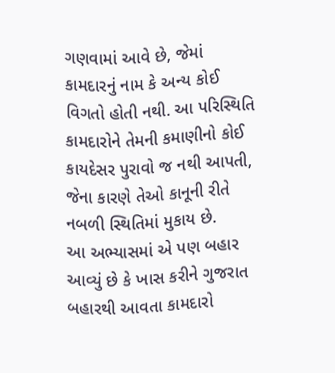ગણવામાં આવે છે, જેમાં કામદારનું નામ કે અન્ય કોઈ વિગતો હોતી નથી. આ પરિસ્થિતિ કામદારોને તેમની કમાણીનો કોઈ કાયદેસર પુરાવો જ નથી આપતી, જેના કારણે તેઓ કાનૂની રીતે નબળી સ્થિતિમાં મુકાય છે.
આ અભ્યાસમાં એ પણ બહાર આવ્યું છે કે ખાસ કરીને ગુજરાત બહારથી આવતા કામદારો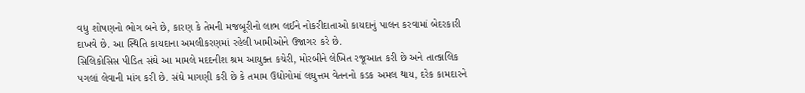વધુ શોષણનો ભોગ બને છે, કારણ કે તેમની મજબૂરીનો લાભ લઈને નોકરીદાતાઓ કાયદાનું પાલન કરવામાં બેદરકારી દાખવે છે. આ સ્થિતિ કાયદાના અમલીકરણમાં રહેલી ખામીઓને ઉજાગર કરે છે.
સિલિકોસિસ પીડિત સંઘે આ મામલે મદદનીશ શ્રમ આયુક્ત કચેરી, મોરબીને લેખિત રજૂઆત કરી છે અને તાત્કાલિક પગલાં લેવાની માંગ કરી છે. સંઘે માગણી કરી છે કે તમામ ઉદ્યોગોમાં લઘુત્તમ વેતનનો કડક અમલ થાય, દરેક કામદારને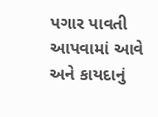પગાર પાવતી આપવામાં આવે અને કાયદાનું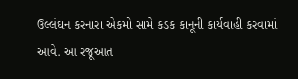ઉલ્લંઘન કરનારા એકમો સામે કડક કાનૂની કાર્યવાહી કરવામાં આવે. આ રજૂઆત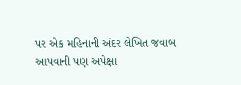પર એક મહિનાની અંદર લેખિત જવાબ આપવાની પણ અપેક્ષા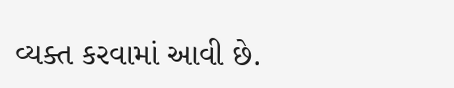વ્યક્ત કરવામાં આવી છે.